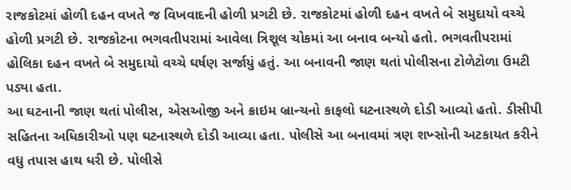રાજકોટમાં હોળી દહન વખતે જ વિખવાદની હોળી પ્રગટી છે. રાજકોટમાં હોળી દહન વખતે બે સમુદાયો વચ્ચે હોળી પ્રગટી છે. રાજકોટના ભગવતીપરામાં આવેલા ત્રિશૂલ ચોકમાં આ બનાવ બન્યો હતો. ભગવતીપરામાં હોલિકા દહન વખતે બે સમુદાયો વચ્ચે ઘર્ષણ સર્જાયું હતું. આ બનાવની જાણ થતાં પોલીસના ટોળેટોળા ઉમટી પડ્યા હતા.
આ ઘટનાની જાણ થતાં પોલીસ, એસઓજી અને ક્રાઇમ બ્રાન્ચનો કાફલો ઘટનાસ્થળે દોડી આવ્યો હતો. ડીસીપી સહિતના અધિકારીઓ પણ ઘટનાસ્થળે દોડી આવ્યા હતા. પોલીસે આ બનાવમાં ત્રણ શખ્સોની અટકાયત કરીને વધુ તપાસ હાથ ધરી છે. પોલીસે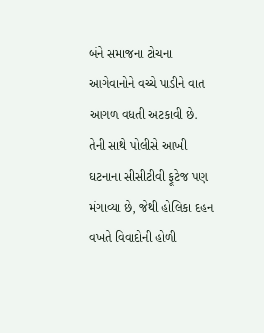બંને સમાજના ટોચના આગેવાનોને વચ્ચે પાડીને વાત આગળ વધતી અટકાવી છે.
તેની સાથે પોલીસે આખી ઘટનાના સીસીટીવી ફૂટેજ પણ મંગાવ્યા છે, જેથી હોલિકા દહન વખતે વિવાદોની હોળી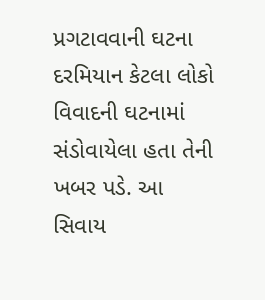પ્રગટાવવાની ઘટના દરમિયાન કેટલા લોકો વિવાદની ઘટનામાં સંડોવાયેલા હતા તેની ખબર પડે. આ સિવાય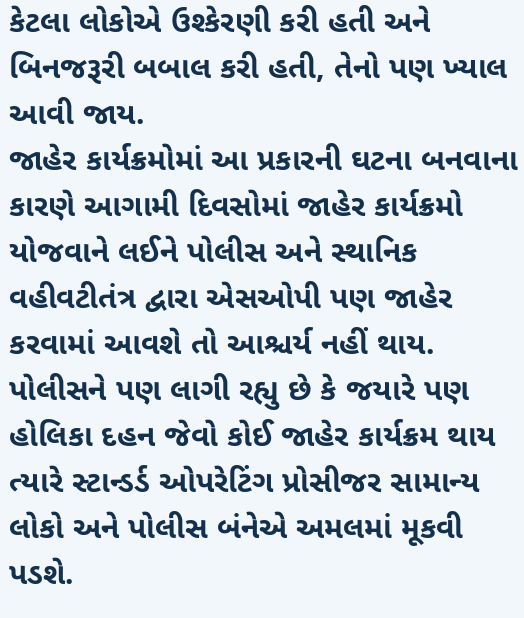કેટલા લોકોએ ઉશ્કેરણી કરી હતી અને બિનજરૂરી બબાલ કરી હતી, તેનો પણ ખ્યાલ આવી જાય.
જાહેર કાર્યક્રમોમાં આ પ્રકારની ઘટના બનવાના કારણે આગામી દિવસોમાં જાહેર કાર્યક્રમો યોજવાને લઈને પોલીસ અને સ્થાનિક વહીવટીતંત્ર દ્વારા એસઓપી પણ જાહેર કરવામાં આવશે તો આશ્ચર્ય નહીં થાય. પોલીસને પણ લાગી રહ્યુ છે કે જયારે પણ હોલિકા દહન જેવો કોઈ જાહેર કાર્યક્રમ થાય ત્યારે સ્ટાન્ડર્ડ ઓપરેટિંગ પ્રોસીજર સામાન્ય લોકો અને પોલીસ બંનેએ અમલમાં મૂકવી પડશે.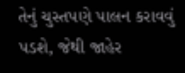તેનું ચુસ્તપણે પાલન કરાવવું પડશે, જેથી જાહેર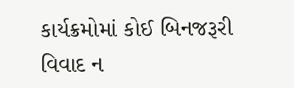કાર્યક્રમોમાં કોઈ બિનજરૂરી વિવાદ ન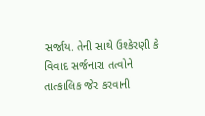સર્જાય. તેની સાથે ઉશ્કેરણી કે વિવાદ સર્જનારા તત્વોને તાત્કાલિક જેર કરવાની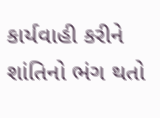કાર્યવાહી કરીને શાંતિનો ભંગ થતો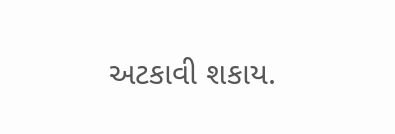અટકાવી શકાય.